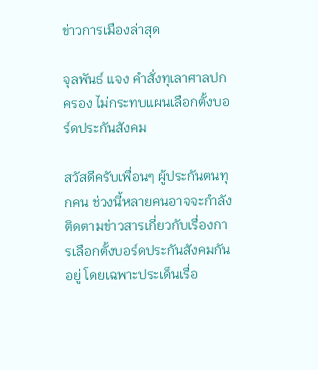ข่าวการเมืองล่าสุด

จุลพันธ์ แจง คำสั่งทุเลาศาลปกครอง ไม่กระทบแผนเลือกตั้งบอร์ดประกันสังคม

สวัสดีครับเพื่อนๆ ผู้ประกันตนทุกคน ช่วงนี้หลายคนอาจจะกำลังติดตามข่าวสารเกี่ยวกับเรื่องการเลือกตั้งบอร์ดประกันสังคมกันอยู่ โดยเฉพาะประเด็นเรื่อ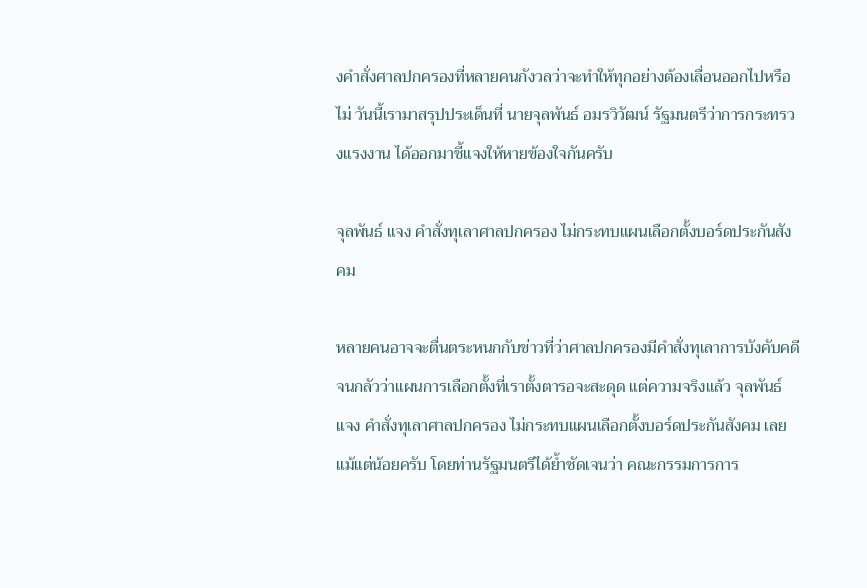งคำสั่งศาลปกครองที่หลายคนกังวลว่าจะทำให้ทุกอย่างต้องเลื่อนออกไปหรือไม่ วันนี้เรามาสรุปประเด็นที่ นายจุลพันธ์ อมรวิวัฒน์ รัฐมนตรีว่าการกระทรวงแรงงาน ได้ออกมาชี้แจงให้หายข้องใจกันครับ

จุลพันธ์ แจง คำสั่งทุเลาศาลปกครอง ไม่กระทบแผนเลือกตั้งบอร์ดประกันสังคม

หลายคนอาจจะตื่นตระหนกกับข่าวที่ว่าศาลปกครองมีคำสั่งทุเลาการบังคับคดี จนกลัวว่าแผนการเลือกตั้งที่เราตั้งตารอจะสะดุด แต่ความจริงแล้ว จุลพันธ์ แจง คำสั่งทุเลาศาลปกครอง ไม่กระทบแผนเลือกตั้งบอร์ดประกันสังคม เลยแม้แต่น้อยครับ โดยท่านรัฐมนตรีได้ย้ำชัดเจนว่า คณะกรรมการการ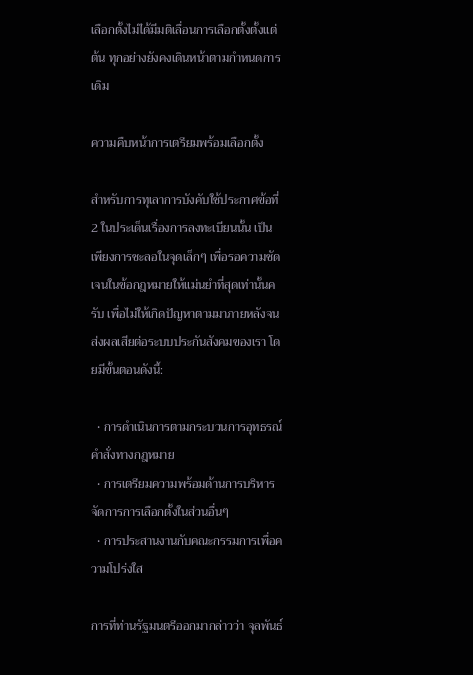เลือกตั้งไม่ได้มีมติเลื่อนการเลือกตั้งตั้งแต่ต้น ทุกอย่างยังคงเดินหน้าตามกำหนดการเดิม

ความคืบหน้าการเตรียมพร้อมเลือกตั้ง

สำหรับการทุเลาการบังคับใช้ประกาศข้อที่ 2 ในประเด็นเรื่องการลงทะเบียนนั้น เป็นเพียงการชะลอในจุดเล็กๆ เพื่อรอความชัดเจนในข้อกฎหมายให้แม่นยำที่สุดเท่านั้นครับ เพื่อไม่ให้เกิดปัญหาตามมาภายหลังจนส่งผลเสียต่อระบบประกันสังคมของเรา โดยมีขั้นตอนดังนี้:

  • การดำเนินการตามกระบวนการอุทธรณ์คำสั่งทางกฎหมาย
  • การเตรียมความพร้อมด้านการบริหารจัดการการเลือกตั้งในส่วนอื่นๆ
  • การประสานงานกับคณะกรรมการเพื่อความโปร่งใส

การที่ท่านรัฐมนตรีออกมากล่าวว่า จุลพันธ์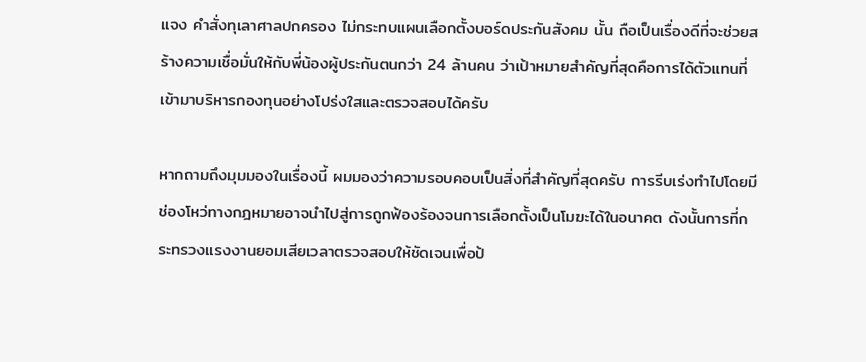แจง คำสั่งทุเลาศาลปกครอง ไม่กระทบแผนเลือกตั้งบอร์ดประกันสังคม นั้น ถือเป็นเรื่องดีที่จะช่วยสร้างความเชื่อมั่นให้กับพี่น้องผู้ประกันตนกว่า 24 ล้านคน ว่าเป้าหมายสำคัญที่สุดคือการได้ตัวแทนที่เข้ามาบริหารกองทุนอย่างโปร่งใสและตรวจสอบได้ครับ

หากถามถึงมุมมองในเรื่องนี้ ผมมองว่าความรอบคอบเป็นสิ่งที่สำคัญที่สุดครับ การรีบเร่งทำไปโดยมีช่องโหว่ทางกฎหมายอาจนำไปสู่การถูกฟ้องร้องจนการเลือกตั้งเป็นโมฆะได้ในอนาคต ดังนั้นการที่กระทรวงแรงงานยอมเสียเวลาตรวจสอบให้ชัดเจนเพื่อป้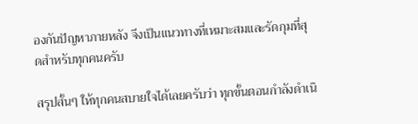องกันปัญหาภายหลัง จึงเป็นแนวทางที่เหมาะสมและรัดกุมที่สุดสำหรับทุกคนครับ

สรุปสั้นๆ ให้ทุกคนสบายใจได้เลยครับว่า ทุกขั้นตอนกำลังดำเนิ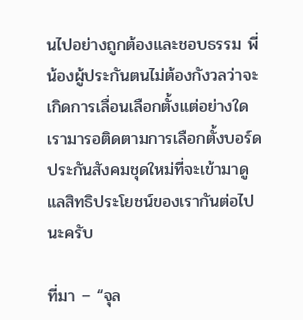นไปอย่างถูกต้องและชอบธรรม พี่น้องผู้ประกันตนไม่ต้องกังวลว่าจะเกิดการเลื่อนเลือกตั้งแต่อย่างใด เรามารอติดตามการเลือกตั้งบอร์ดประกันสังคมชุดใหม่ที่จะเข้ามาดูแลสิทธิประโยชน์ของเรากันต่อไปนะครับ

ที่มา – “จุล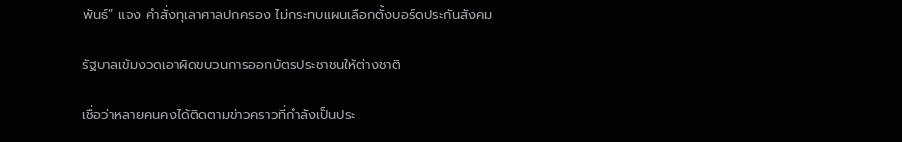พันธ์” แจง คำสั่งทุเลาศาลปกครอง ไม่กระทบแผนเลือกตั้งบอร์ดประกันสังคม

รัฐบาลเข้มงวดเอาผิดขบวนการออกบัตรประชาชนให้ต่างชาติ

เชื่อว่าหลายคนคงได้ติดตามข่าวคราวที่กำลังเป็นประ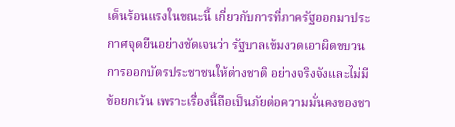เด็นร้อนแรงในขณะนี้ เกี่ยวกับการที่ภาครัฐออกมาประกาศจุดยืนอย่างชัดเจนว่า รัฐบาลเข้มงวดเอาผิดขบวนการออกบัตรประชาชนให้ต่างชาติ อย่างจริงจังและไม่มีข้อยกเว้น เพราะเรื่องนี้ถือเป็นภัยต่อความมั่นคงของชา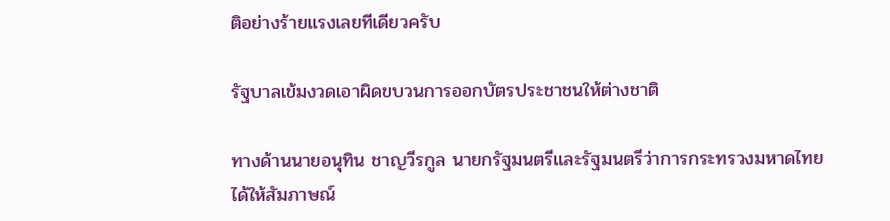ติอย่างร้ายแรงเลยทีเดียวครับ

รัฐบาลเข้มงวดเอาผิดขบวนการออกบัตรประชาชนให้ต่างชาติ

ทางด้านนายอนุทิน ชาญวีรกูล นายกรัฐมนตรีและรัฐมนตรีว่าการกระทรวงมหาดไทย ได้ให้สัมภาษณ์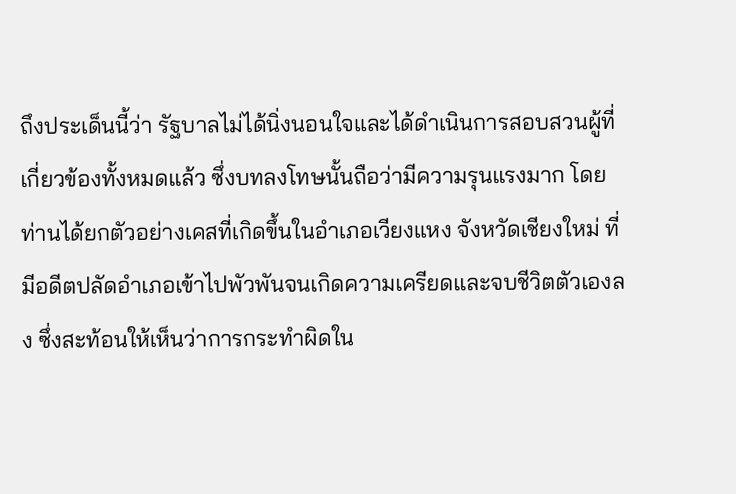ถึงประเด็นนี้ว่า รัฐบาลไม่ได้นิ่งนอนใจและได้ดำเนินการสอบสวนผู้ที่เกี่ยวข้องทั้งหมดแล้ว ซึ่งบทลงโทษนั้นถือว่ามีความรุนแรงมาก โดยท่านได้ยกตัวอย่างเคสที่เกิดขึ้นในอำเภอเวียงแหง จังหวัดเชียงใหม่ ที่มีอดีตปลัดอำเภอเข้าไปพัวพันจนเกิดความเครียดและจบชีวิตตัวเองลง ซึ่งสะท้อนให้เห็นว่าการกระทำผิดใน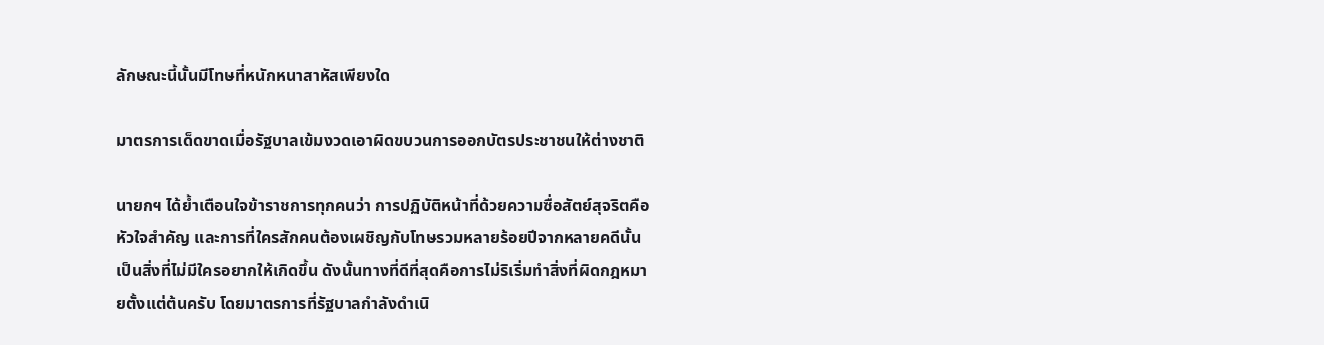ลักษณะนี้นั้นมีโทษที่หนักหนาสาหัสเพียงใด

มาตรการเด็ดขาดเมื่อรัฐบาลเข้มงวดเอาผิดขบวนการออกบัตรประชาชนให้ต่างชาติ

นายกฯ ได้ย้ำเตือนใจข้าราชการทุกคนว่า การปฏิบัติหน้าที่ด้วยความซื่อสัตย์สุจริตคือหัวใจสำคัญ และการที่ใครสักคนต้องเผชิญกับโทษรวมหลายร้อยปีจากหลายคดีนั้น เป็นสิ่งที่ไม่มีใครอยากให้เกิดขึ้น ดังนั้นทางที่ดีที่สุดคือการไม่ริเริ่มทำสิ่งที่ผิดกฎหมายตั้งแต่ต้นครับ โดยมาตรการที่รัฐบาลกำลังดำเนิ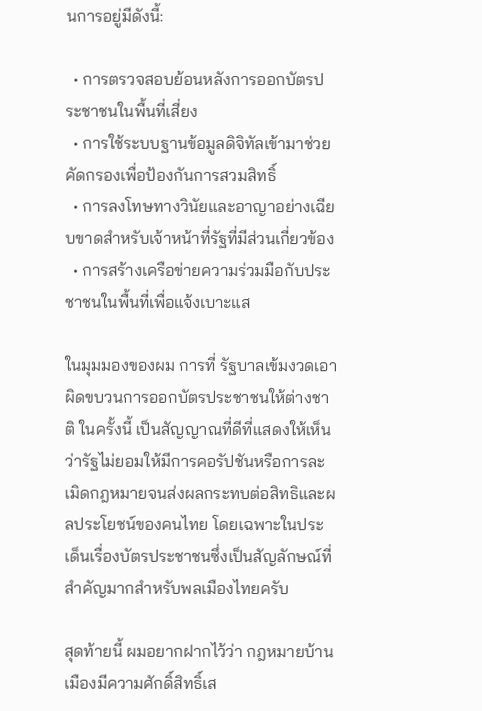นการอยู่มีดังนี้:

  • การตรวจสอบย้อนหลังการออกบัตรประชาชนในพื้นที่เสี่ยง
  • การใช้ระบบฐานข้อมูลดิจิทัลเข้ามาช่วยคัดกรองเพื่อป้องกันการสวมสิทธิ์
  • การลงโทษทางวินัยและอาญาอย่างเฉียบขาดสำหรับเจ้าหน้าที่รัฐที่มีส่วนเกี่ยวข้อง
  • การสร้างเครือข่ายความร่วมมือกับประชาชนในพื้นที่เพื่อแจ้งเบาะแส

ในมุมมองของผม การที่ รัฐบาลเข้มงวดเอาผิดขบวนการออกบัตรประชาชนให้ต่างชาติ ในครั้งนี้ เป็นสัญญาณที่ดีที่แสดงให้เห็นว่ารัฐไม่ยอมให้มีการคอรัปชันหรือการละเมิดกฎหมายจนส่งผลกระทบต่อสิทธิและผลประโยชน์ของคนไทย โดยเฉพาะในประเด็นเรื่องบัตรประชาชนซึ่งเป็นสัญลักษณ์ที่สำคัญมากสำหรับพลเมืองไทยครับ

สุดท้ายนี้ ผมอยากฝากไว้ว่า กฎหมายบ้านเมืองมีความศักดิ์สิทธิ์เส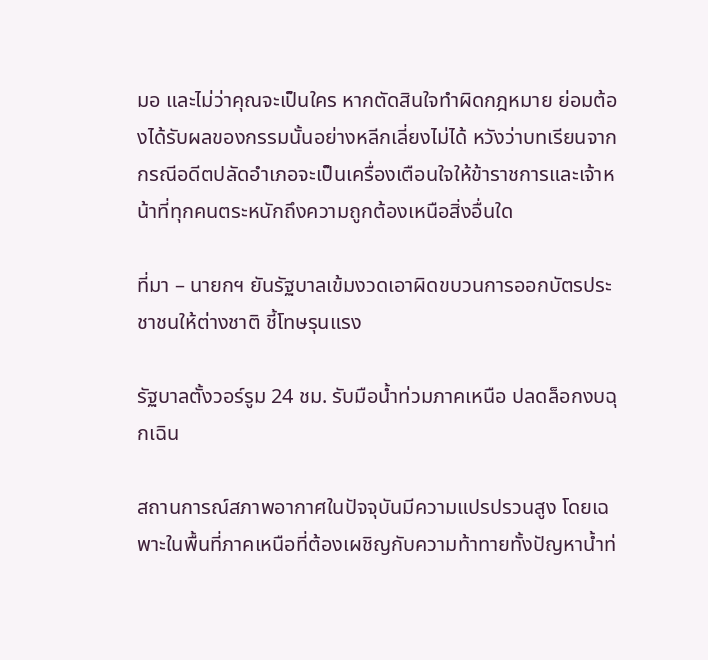มอ และไม่ว่าคุณจะเป็นใคร หากตัดสินใจทำผิดกฎหมาย ย่อมต้องได้รับผลของกรรมนั้นอย่างหลีกเลี่ยงไม่ได้ หวังว่าบทเรียนจากกรณีอดีตปลัดอำเภอจะเป็นเครื่องเตือนใจให้ข้าราชการและเจ้าหน้าที่ทุกคนตระหนักถึงความถูกต้องเหนือสิ่งอื่นใด

ที่มา – นายกฯ ยันรัฐบาลเข้มงวดเอาผิดขบวนการออกบัตรประชาชนให้ต่างชาติ ชี้โทษรุนแรง

รัฐบาลตั้งวอร์รูม 24 ชม. รับมือน้ำท่วมภาคเหนือ ปลดล็อกงบฉุกเฉิน

สถานการณ์สภาพอากาศในปัจจุบันมีความแปรปรวนสูง โดยเฉพาะในพื้นที่ภาคเหนือที่ต้องเผชิญกับความท้าทายทั้งปัญหาน้ำท่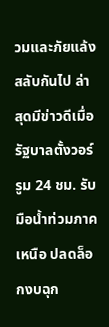วมและภัยแล้งสลับกันไป ล่าสุดมีข่าวดีเมื่อ รัฐบาลตั้งวอร์รูม 24 ชม. รับมือน้ำท่วมภาคเหนือ ปลดล็อกงบฉุก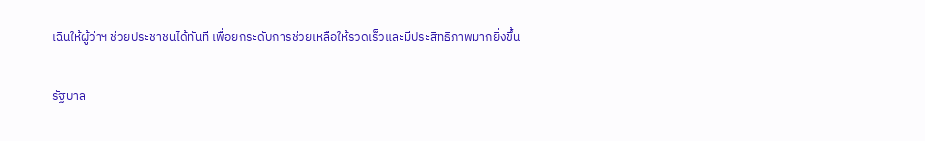เฉินให้ผู้ว่าฯ ช่วยประชาชนได้ทันที เพื่อยกระดับการช่วยเหลือให้รวดเร็วและมีประสิทธิภาพมากยิ่งขึ้น

รัฐบาล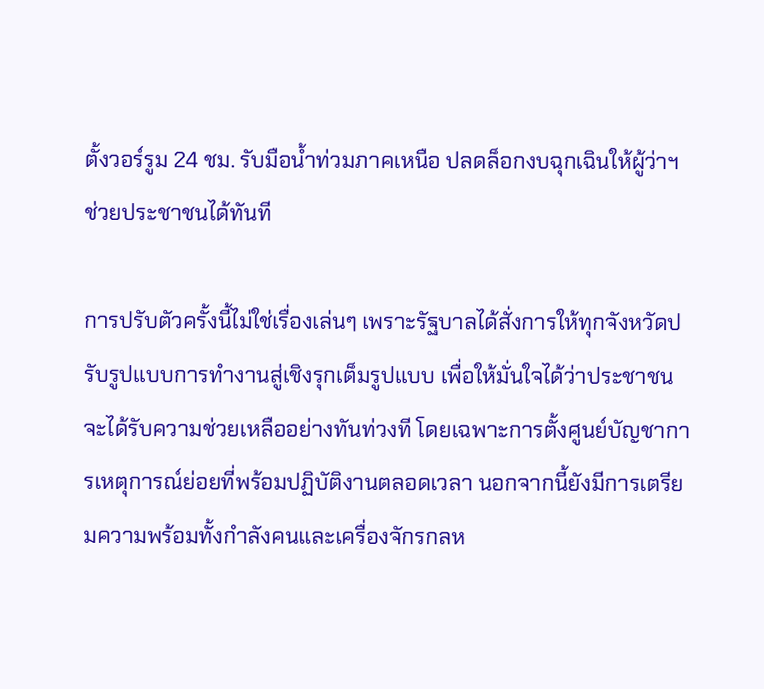ตั้งวอร์รูม 24 ชม. รับมือน้ำท่วมภาคเหนือ ปลดล็อกงบฉุกเฉินให้ผู้ว่าฯ ช่วยประชาชนได้ทันที

การปรับตัวครั้งนี้ไม่ใช่เรื่องเล่นๆ เพราะรัฐบาลได้สั่งการให้ทุกจังหวัดปรับรูปแบบการทำงานสู่เชิงรุกเต็มรูปแบบ เพื่อให้มั่นใจได้ว่าประชาชนจะได้รับความช่วยเหลืออย่างทันท่วงที โดยเฉพาะการตั้งศูนย์บัญชาการเหตุการณ์ย่อยที่พร้อมปฏิบัติงานตลอดเวลา นอกจากนี้ยังมีการเตรียมความพร้อมทั้งกำลังคนและเครื่องจักรกลห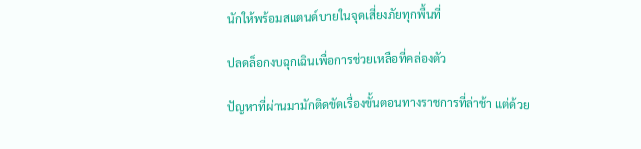นักให้พร้อมสแตนด์บายในจุดเสี่ยงภัยทุกพื้นที่

ปลดล็อกงบฉุกเฉินเพื่อการช่วยเหลือที่คล่องตัว

ปัญหาที่ผ่านมามักติดขัดเรื่องขั้นตอนทางราชการที่ล่าช้า แต่ด้วย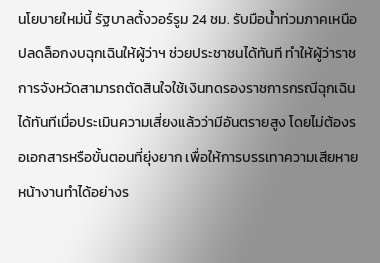นโยบายใหม่นี้ รัฐบาลตั้งวอร์รูม 24 ชม. รับมือน้ำท่วมภาคเหนือ ปลดล็อกงบฉุกเฉินให้ผู้ว่าฯ ช่วยประชาชนได้ทันที ทำให้ผู้ว่าราชการจังหวัดสามารถตัดสินใจใช้เงินทดรองราชการกรณีฉุกเฉินได้ทันทีเมื่อประเมินความเสี่ยงแล้วว่ามีอันตรายสูง โดยไม่ต้องรอเอกสารหรือขั้นตอนที่ยุ่งยาก เพื่อให้การบรรเทาความเสียหายหน้างานทำได้อย่างร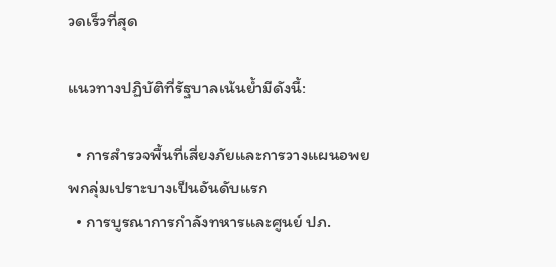วดเร็วที่สุด

แนวทางปฏิบัติที่รัฐบาลเน้นย้ำมีดังนี้:

  • การสำรวจพื้นที่เสี่ยงภัยและการวางแผนอพยพกลุ่มเปราะบางเป็นอันดับแรก
  • การบูรณาการกำลังทหารและศูนย์ ปภ.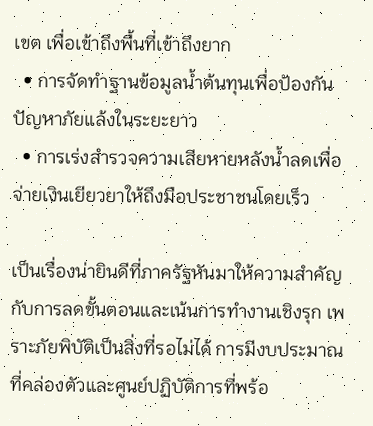เขต เพื่อเข้าถึงพื้นที่เข้าถึงยาก
  • การจัดทำฐานข้อมูลน้ำต้นทุนเพื่อป้องกันปัญหาภัยแล้งในระยะยาว
  • การเร่งสำรวจความเสียหายหลังน้ำลดเพื่อจ่ายเงินเยียวยาให้ถึงมือประชาชนโดยเร็ว

เป็นเรื่องน่ายินดีที่ภาครัฐหันมาให้ความสำคัญกับการลดขั้นตอนและเน้นการทำงานเชิงรุก เพราะภัยพิบัติเป็นสิ่งที่รอไม่ได้ การมีงบประมาณที่คล่องตัวและศูนย์ปฏิบัติการที่พร้อ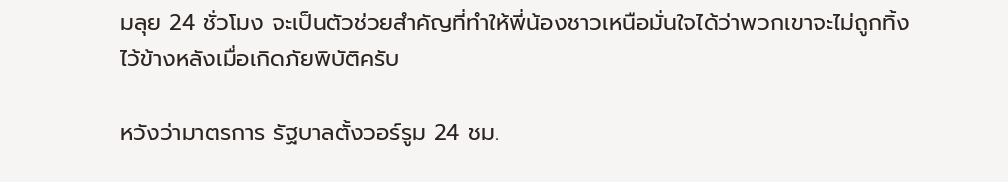มลุย 24 ชั่วโมง จะเป็นตัวช่วยสำคัญที่ทำให้พี่น้องชาวเหนือมั่นใจได้ว่าพวกเขาจะไม่ถูกทิ้งไว้ข้างหลังเมื่อเกิดภัยพิบัติครับ

หวังว่ามาตรการ รัฐบาลตั้งวอร์รูม 24 ชม.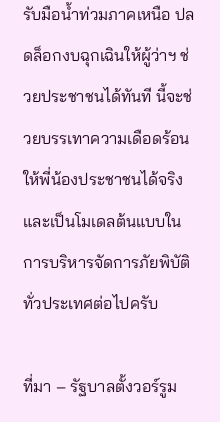รับมือน้ำท่วมภาคเหนือ ปลดล็อกงบฉุกเฉินให้ผู้ว่าฯ ช่วยประชาชนได้ทันที นี้จะช่วยบรรเทาความเดือดร้อนให้พี่น้องประชาชนได้จริง และเป็นโมเดลต้นแบบในการบริหารจัดการภัยพิบัติทั่วประเทศต่อไปครับ

ที่มา – รัฐบาลตั้งวอร์รูม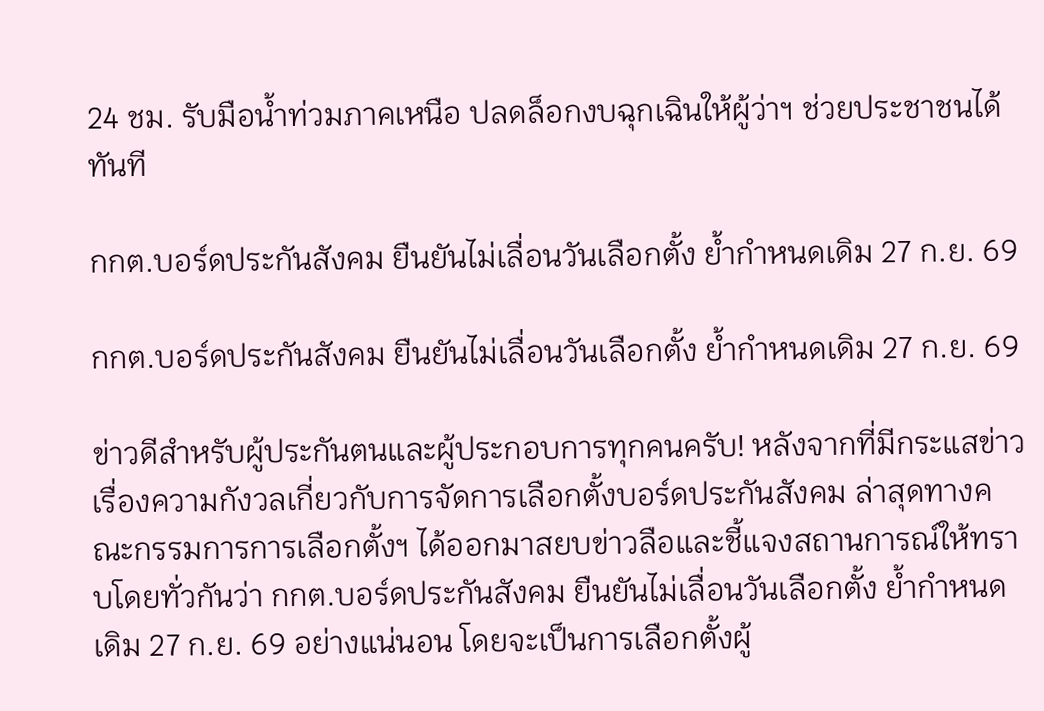24 ชม. รับมือน้ำท่วมภาคเหนือ ปลดล็อกงบฉุกเฉินให้ผู้ว่าฯ ช่วยประชาชนได้ทันที

กกต.บอร์ดประกันสังคม ยืนยันไม่เลื่อนวันเลือกตั้ง ย้ำกำหนดเดิม 27 ก.ย. 69

กกต.บอร์ดประกันสังคม ยืนยันไม่เลื่อนวันเลือกตั้ง ย้ำกำหนดเดิม 27 ก.ย. 69

ข่าวดีสำหรับผู้ประกันตนและผู้ประกอบการทุกคนครับ! หลังจากที่มีกระแสข่าวเรื่องความกังวลเกี่ยวกับการจัดการเลือกตั้งบอร์ดประกันสังคม ล่าสุดทางคณะกรรมการการเลือกตั้งฯ ได้ออกมาสยบข่าวลือและชี้แจงสถานการณ์ให้ทราบโดยทั่วกันว่า กกต.บอร์ดประกันสังคม ยืนยันไม่เลื่อนวันเลือกตั้ง ย้ำกำหนดเดิม 27 ก.ย. 69 อย่างแน่นอน โดยจะเป็นการเลือกตั้งผู้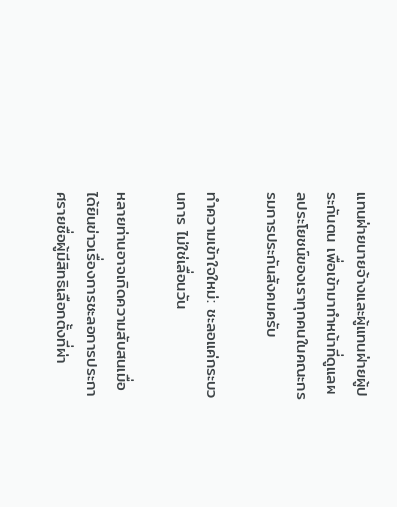แทนฝ่ายนายจ้างและผู้แทนฝ่ายผู้ประกันตน เพื่อเข้ามาทำหน้าที่ดูแลผลประโยชน์ของเราทุกคนในคณะกรรมการประกันสังคมครับ

ทำความเข้าใจใหม่: ชะลอแค่กระบวนการ ไม่ใช่เลื่อนวัน

หลายท่านอาจเกิดความสับสนเมื่อได้ยินข่าวเรื่องการชะลอการประกาศรายชื่อผู้มีสิทธิเลือกตั้งที่ผ่า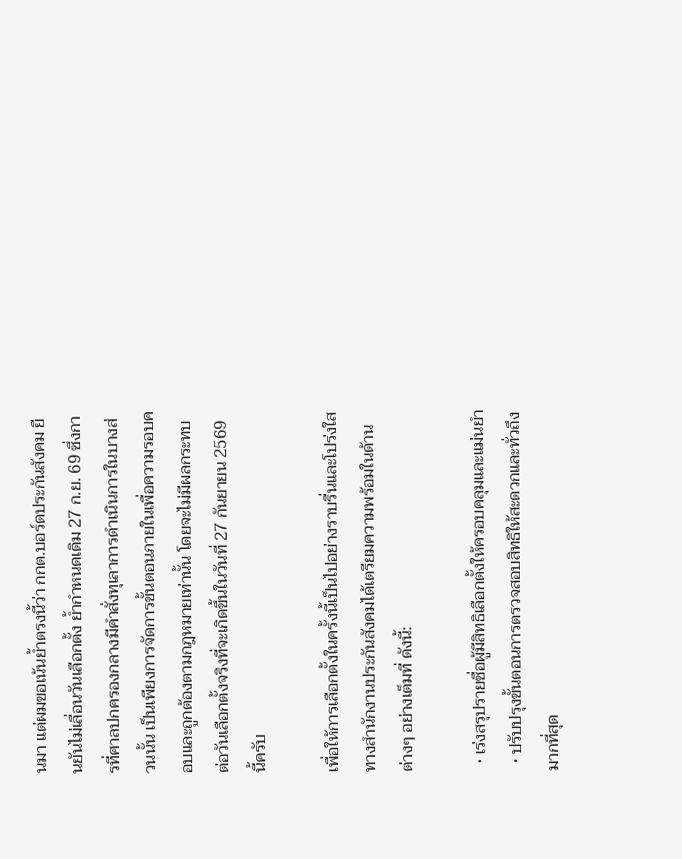นมา แต่ผมขอเน้นย้ำตรงนี้ว่า กกต.บอร์ดประกันสังคม ยืนยันไม่เลื่อนวันเลือกตั้ง ย้ำกำหนดเดิม 27 ก.ย. 69 ซึ่งการที่ศาลปกครองกลางมีคำสั่งทุเลาการดำเนินการในบางส่วนนั้น เป็นเพียงการจัดการขั้นตอนภายในเพื่อความรอบคอบและถูกต้องตามกฎหมายเท่านั้น โดยจะไม่มีผลกระทบต่อวันเลือกตั้งจริงที่จะเกิดขึ้นในวันที่ 27 กันยายน 2569 นี้ครับ

เพื่อให้การเลือกตั้งในครั้งนี้เป็นไปอย่างราบรื่นและโปร่งใส ทางสำนักงานประกันสังคมได้เตรียมความพร้อมในด้านต่างๆ อย่างเต็มที่ ดังนี้:

  • เร่งสรุปรายชื่อผู้มีสิทธิเลือกตั้งให้ครอบคลุมและแม่นยำ
  • ปรับปรุงขั้นตอนการตรวจสอบสิทธิให้สะดวกและทั่วถึงมากที่สุด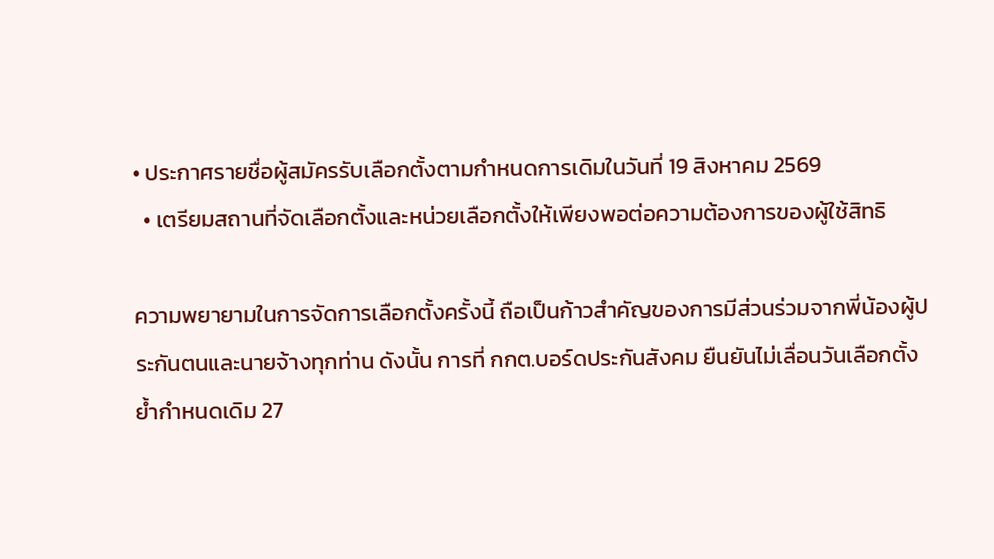• ประกาศรายชื่อผู้สมัครรับเลือกตั้งตามกำหนดการเดิมในวันที่ 19 สิงหาคม 2569
  • เตรียมสถานที่จัดเลือกตั้งและหน่วยเลือกตั้งให้เพียงพอต่อความต้องการของผู้ใช้สิทธิ

ความพยายามในการจัดการเลือกตั้งครั้งนี้ ถือเป็นก้าวสำคัญของการมีส่วนร่วมจากพี่น้องผู้ประกันตนและนายจ้างทุกท่าน ดังนั้น การที่ กกต.บอร์ดประกันสังคม ยืนยันไม่เลื่อนวันเลือกตั้ง ย้ำกำหนดเดิม 27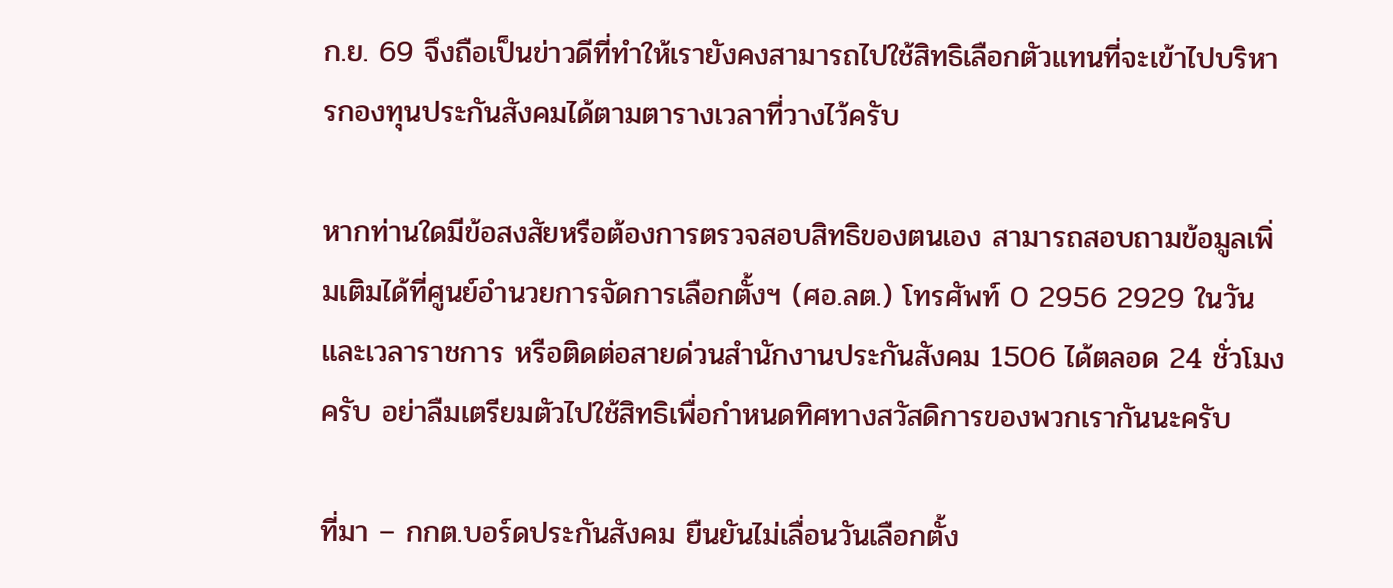ก.ย. 69 จึงถือเป็นข่าวดีที่ทำให้เรายังคงสามารถไปใช้สิทธิเลือกตัวแทนที่จะเข้าไปบริหารกองทุนประกันสังคมได้ตามตารางเวลาที่วางไว้ครับ

หากท่านใดมีข้อสงสัยหรือต้องการตรวจสอบสิทธิของตนเอง สามารถสอบถามข้อมูลเพิ่มเติมได้ที่ศูนย์อำนวยการจัดการเลือกตั้งฯ (ศอ.ลต.) โทรศัพท์ 0 2956 2929 ในวันและเวลาราชการ หรือติดต่อสายด่วนสำนักงานประกันสังคม 1506 ได้ตลอด 24 ชั่วโมงครับ อย่าลืมเตรียมตัวไปใช้สิทธิเพื่อกำหนดทิศทางสวัสดิการของพวกเรากันนะครับ

ที่มา – กกต.บอร์ดประกันสังคม ยืนยันไม่เลื่อนวันเลือกตั้ง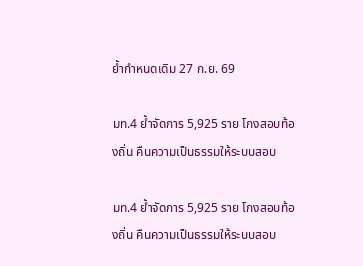ย้ำกำหนดเดิม 27 ก.ย. 69

มท.4 ย้ำจัดการ 5,925 ราย โกงสอบท้องถิ่น คืนความเป็นธรรมให้ระบบสอบ

มท.4 ย้ำจัดการ 5,925 ราย โกงสอบท้องถิ่น คืนความเป็นธรรมให้ระบบสอบ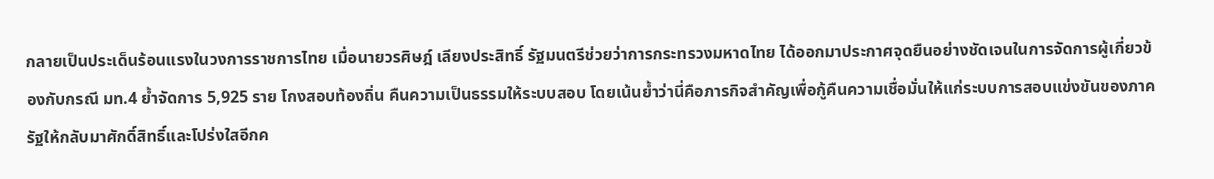กลายเป็นประเด็นร้อนแรงในวงการราชการไทย เมื่อนายวรศิษฎ์ เลียงประสิทธิ์ รัฐมนตรีช่วยว่าการกระทรวงมหาดไทย ได้ออกมาประกาศจุดยืนอย่างชัดเจนในการจัดการผู้เกี่ยวข้องกับกรณี มท.4 ย้ำจัดการ 5,925 ราย โกงสอบท้องถิ่น คืนความเป็นธรรมให้ระบบสอบ โดยเน้นย้ำว่านี่คือภารกิจสำคัญเพื่อกู้คืนความเชื่อมั่นให้แก่ระบบการสอบแข่งขันของภาครัฐให้กลับมาศักดิ์สิทธิ์และโปร่งใสอีกค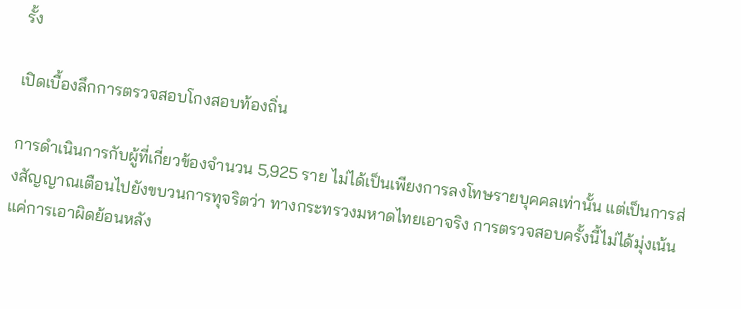รั้ง

เปิดเบื้องลึกการตรวจสอบโกงสอบท้องถิ่น

การดำเนินการกับผู้ที่เกี่ยวข้องจำนวน 5,925 ราย ไม่ได้เป็นเพียงการลงโทษรายบุคคลเท่านั้น แต่เป็นการส่งสัญญาณเตือนไปยังขบวนการทุจริตว่า ทางกระทรวงมหาดไทยเอาจริง การตรวจสอบครั้งนี้ไม่ได้มุ่งเน้นแค่การเอาผิดย้อนหลัง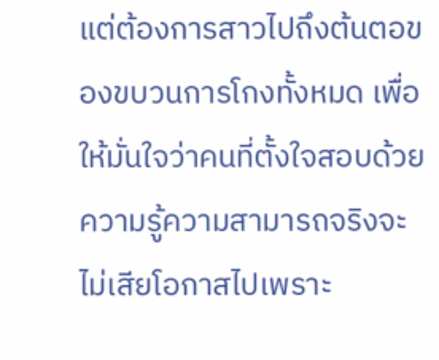แต่ต้องการสาวไปถึงต้นตอของขบวนการโกงทั้งหมด เพื่อให้มั่นใจว่าคนที่ตั้งใจสอบด้วยความรู้ความสามารถจริงจะไม่เสียโอกาสไปเพราะ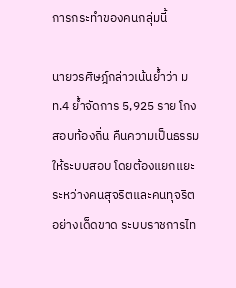การกระทำของคนกลุ่มนี้

นายวรศิษฎ์กล่าวเน้นย้ำว่า มท.4 ย้ำจัดการ 5,925 ราย โกงสอบท้องถิ่น คืนความเป็นธรรมให้ระบบสอบ โดยต้องแยกแยะระหว่างคนสุจริตและคนทุจริตอย่างเด็ดขาด ระบบราชการไท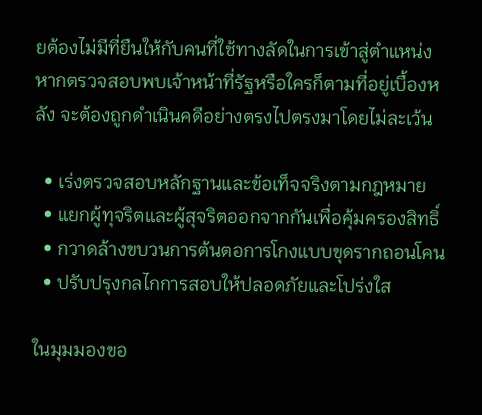ยต้องไม่มีที่ยืนให้กับคนที่ใช้ทางลัดในการเข้าสู่ตำแหน่ง หากตรวจสอบพบเจ้าหน้าที่รัฐหรือใครก็ตามที่อยู่เบื้องหลัง จะต้องถูกดำเนินคดีอย่างตรงไปตรงมาโดยไม่ละเว้น

  • เร่งตรวจสอบหลักฐานและข้อเท็จจริงตามกฎหมาย
  • แยกผู้ทุจริตและผู้สุจริตออกจากกันเพื่อคุ้มครองสิทธิ์
  • กวาดล้างขบวนการต้นตอการโกงแบบขุดรากถอนโคน
  • ปรับปรุงกลไกการสอบให้ปลอดภัยและโปร่งใส

ในมุมมองขอ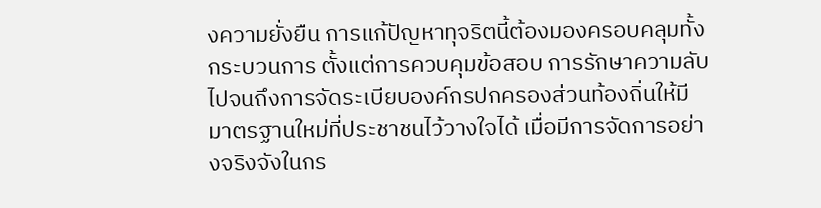งความยั่งยืน การแก้ปัญหาทุจริตนี้ต้องมองครอบคลุมทั้งกระบวนการ ตั้งแต่การควบคุมข้อสอบ การรักษาความลับ ไปจนถึงการจัดระเบียบองค์กรปกครองส่วนท้องถิ่นให้มีมาตรฐานใหม่ที่ประชาชนไว้วางใจได้ เมื่อมีการจัดการอย่างจริงจังในกร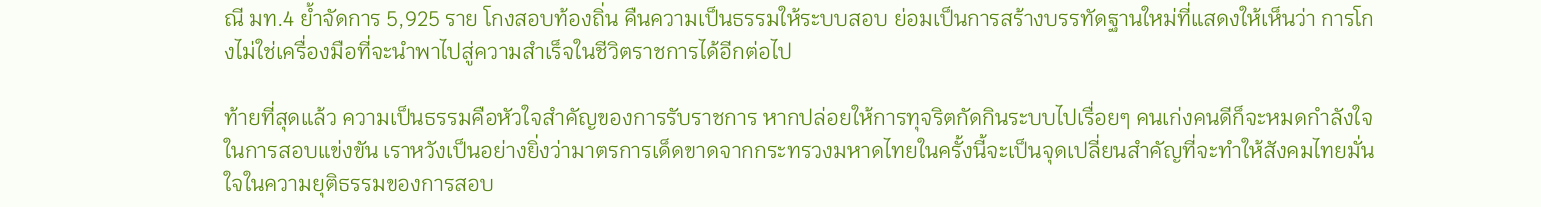ณี มท.4 ย้ำจัดการ 5,925 ราย โกงสอบท้องถิ่น คืนความเป็นธรรมให้ระบบสอบ ย่อมเป็นการสร้างบรรทัดฐานใหม่ที่แสดงให้เห็นว่า การโกงไม่ใช่เครื่องมือที่จะนำพาไปสู่ความสำเร็จในชีวิตราชการได้อีกต่อไป

ท้ายที่สุดแล้ว ความเป็นธรรมคือหัวใจสำคัญของการรับราชการ หากปล่อยให้การทุจริตกัดกินระบบไปเรื่อยๆ คนเก่งคนดีก็จะหมดกำลังใจในการสอบแข่งขัน เราหวังเป็นอย่างยิ่งว่ามาตรการเด็ดขาดจากกระทรวงมหาดไทยในครั้งนี้จะเป็นจุดเปลี่ยนสำคัญที่จะทำให้สังคมไทยมั่นใจในความยุติธรรมของการสอบ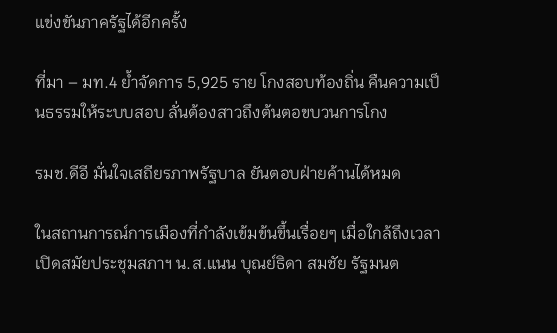แข่งขันภาครัฐได้อีกครั้ง

ที่มา – มท.4 ย้ำจัดการ 5,925 ราย โกงสอบท้องถิ่น คืนความเป็นธรรมให้ระบบสอบ ลั่นต้องสาวถึงต้นตอขบวนการโกง

รมช.ดีอี มั่นใจเสถียรภาพรัฐบาล ยันตอบฝ่ายค้านได้หมด

ในสถานการณ์การเมืองที่กำลังเข้มข้นขึ้นเรื่อยๆ เมื่อใกล้ถึงเวลาเปิดสมัยประชุมสภาฯ น.ส.แนน บุณย์ธิดา สมชัย รัฐมนต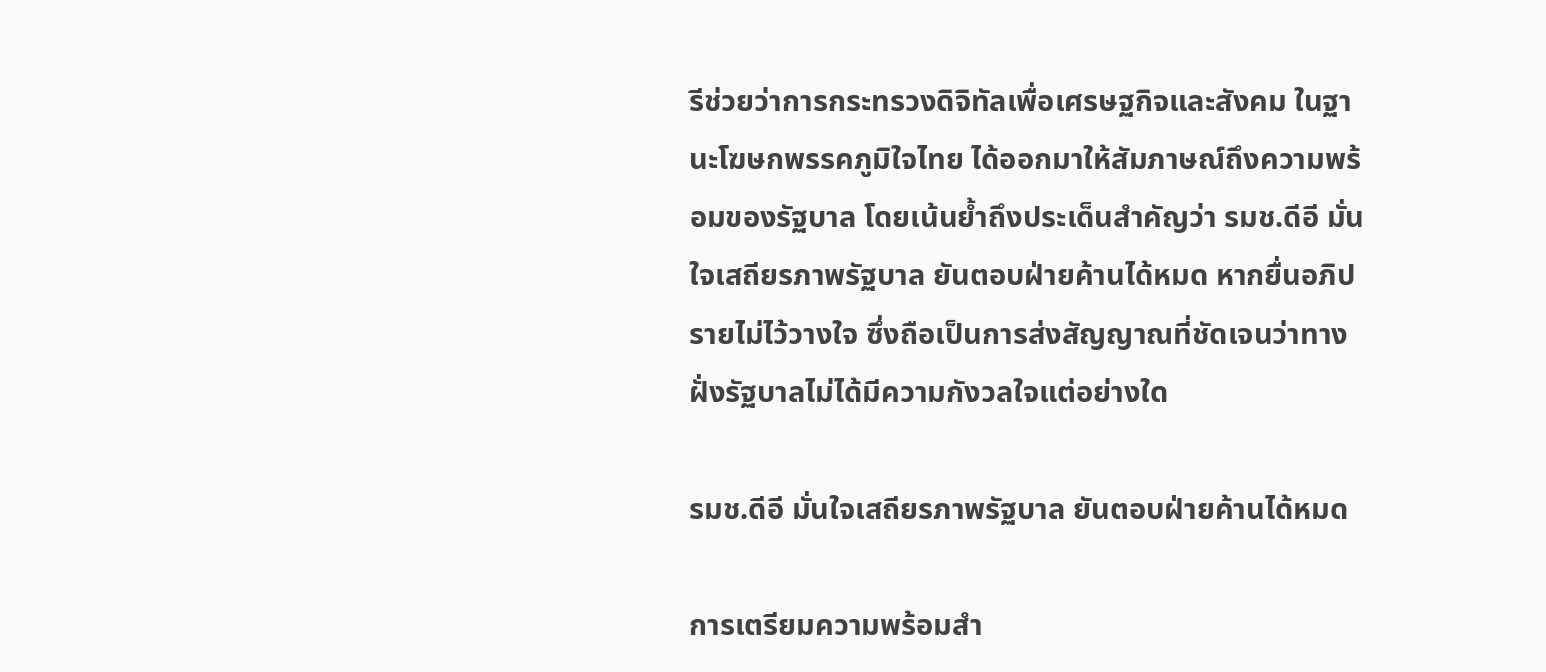รีช่วยว่าการกระทรวงดิจิทัลเพื่อเศรษฐกิจและสังคม ในฐานะโฆษกพรรคภูมิใจไทย ได้ออกมาให้สัมภาษณ์ถึงความพร้อมของรัฐบาล โดยเน้นย้ำถึงประเด็นสำคัญว่า รมช.ดีอี มั่นใจเสถียรภาพรัฐบาล ยันตอบฝ่ายค้านได้หมด หากยื่นอภิปรายไม่ไว้วางใจ ซึ่งถือเป็นการส่งสัญญาณที่ชัดเจนว่าทางฝั่งรัฐบาลไม่ได้มีความกังวลใจแต่อย่างใด

รมช.ดีอี มั่นใจเสถียรภาพรัฐบาล ยันตอบฝ่ายค้านได้หมด

การเตรียมความพร้อมสำ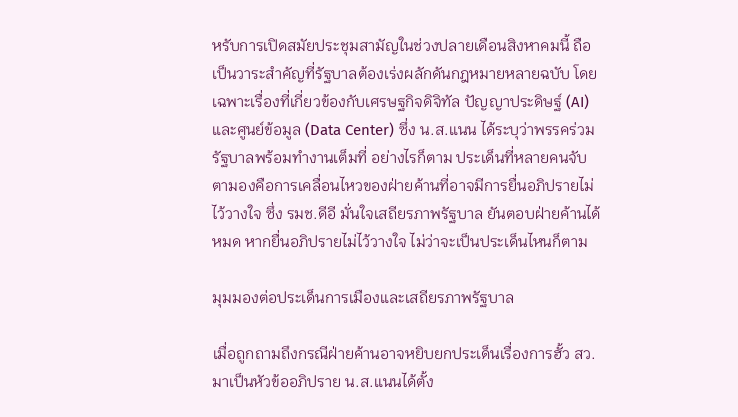หรับการเปิดสมัยประชุมสามัญในช่วงปลายเดือนสิงหาคมนี้ ถือเป็นวาระสำคัญที่รัฐบาลต้องเร่งผลักดันกฎหมายหลายฉบับ โดยเฉพาะเรื่องที่เกี่ยวข้องกับเศรษฐกิจดิจิทัล ปัญญาประดิษฐ์ (AI) และศูนย์ข้อมูล (Data Center) ซึ่ง น.ส.แนน ได้ระบุว่าพรรคร่วมรัฐบาลพร้อมทำงานเต็มที่ อย่างไรก็ตาม ประเด็นที่หลายคนจับตามองคือการเคลื่อนไหวของฝ่ายค้านที่อาจมีการยื่นอภิปรายไม่ไว้วางใจ ซึ่ง รมช.ดีอี มั่นใจเสถียรภาพรัฐบาล ยันตอบฝ่ายค้านได้หมด หากยื่นอภิปรายไม่ไว้วางใจ ไม่ว่าจะเป็นประเด็นไหนก็ตาม

มุมมองต่อประเด็นการเมืองและเสถียรภาพรัฐบาล

เมื่อถูกถามถึงกรณีฝ่ายค้านอาจหยิบยกประเด็นเรื่องการฮั้ว สว. มาเป็นหัวข้ออภิปราย น.ส.แนนได้ตั้ง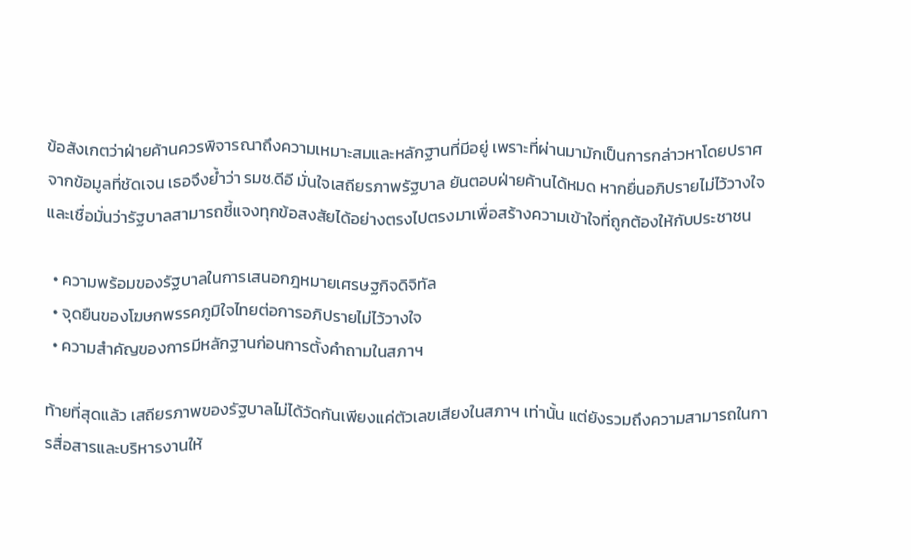ข้อสังเกตว่าฝ่ายค้านควรพิจารณาถึงความเหมาะสมและหลักฐานที่มีอยู่ เพราะที่ผ่านมามักเป็นการกล่าวหาโดยปราศจากข้อมูลที่ชัดเจน เธอจึงย้ำว่า รมช.ดีอี มั่นใจเสถียรภาพรัฐบาล ยันตอบฝ่ายค้านได้หมด หากยื่นอภิปรายไม่ไว้วางใจ และเชื่อมั่นว่ารัฐบาลสามารถชี้แจงทุกข้อสงสัยได้อย่างตรงไปตรงมาเพื่อสร้างความเข้าใจที่ถูกต้องให้กับประชาชน

  • ความพร้อมของรัฐบาลในการเสนอกฎหมายเศรษฐกิจดิจิทัล
  • จุดยืนของโฆษกพรรคภูมิใจไทยต่อการอภิปรายไม่ไว้วางใจ
  • ความสำคัญของการมีหลักฐานก่อนการตั้งคำถามในสภาฯ

ท้ายที่สุดแล้ว เสถียรภาพของรัฐบาลไม่ได้วัดกันเพียงแค่ตัวเลขเสียงในสภาฯ เท่านั้น แต่ยังรวมถึงความสามารถในการสื่อสารและบริหารงานให้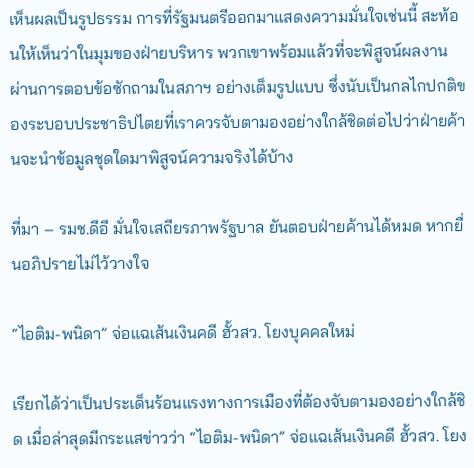เห็นผลเป็นรูปธรรม การที่รัฐมนตรีออกมาแสดงความมั่นใจเช่นนี้ สะท้อนให้เห็นว่าในมุมของฝ่ายบริหาร พวกเขาพร้อมแล้วที่จะพิสูจน์ผลงานผ่านการตอบข้อซักถามในสภาฯ อย่างเต็มรูปแบบ ซึ่งนับเป็นกลไกปกติของระบอบประชาธิปไตยที่เราควรจับตามองอย่างใกล้ชิดต่อไปว่าฝ่ายค้านจะนำข้อมูลชุดใดมาพิสูจน์ความจริงได้บ้าง

ที่มา – รมช.ดีอี มั่นใจเสถียรภาพรัฐบาล ยันตอบฝ่ายค้านได้หมด หากยื่นอภิปรายไม่ไว้วางใจ

“ไอติม-พนิดา” จ่อแฉเส้นเงินคดี ฮั้วสว. โยงบุคคลใหม่

เรียกได้ว่าเป็นประเด็นร้อนแรงทางการเมืองที่ต้องจับตามองอย่างใกล้ชิด เมื่อล่าสุดมีกระแสข่าวว่า “ไอติม-พนิดา” จ่อแฉเส้นเงินคดี ฮั้วสว. โยง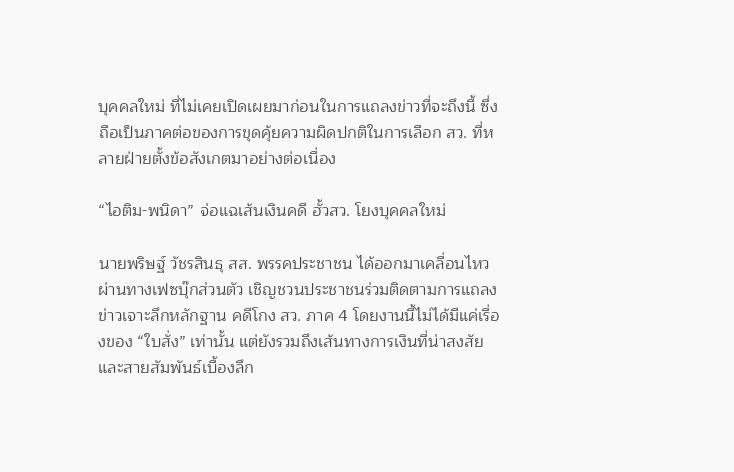บุคคลใหม่ ที่ไม่เคยเปิดเผยมาก่อนในการแถลงข่าวที่จะถึงนี้ ซึ่งถือเป็นภาคต่อของการขุดคุ้ยความผิดปกติในการเลือก สว. ที่หลายฝ่ายตั้งข้อสังเกตมาอย่างต่อเนื่อง

“ไอติม-พนิดา” จ่อแฉเส้นเงินคดี ฮั้วสว. โยงบุคคลใหม่

นายพริษฐ์ วัชรสินธุ สส. พรรคประชาชน ได้ออกมาเคลื่อนไหวผ่านทางเฟซบุ๊กส่วนตัว เชิญชวนประชาชนร่วมติดตามการแถลงข่าวเจาะลึกหลักฐาน คดีโกง สว. ภาค 4 โดยงานนี้ไม่ได้มีแค่เรื่องของ “ใบสั่ง” เท่านั้น แต่ยังรวมถึงเส้นทางการเงินที่น่าสงสัยและสายสัมพันธ์เบื้องลึก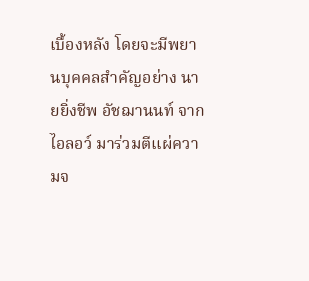เบื้องหลัง โดยจะมีพยานบุคคลสำคัญอย่าง นายยิ่งชีพ อัชฌานนท์ จากไอลอว์ มาร่วมตีแผ่ความจ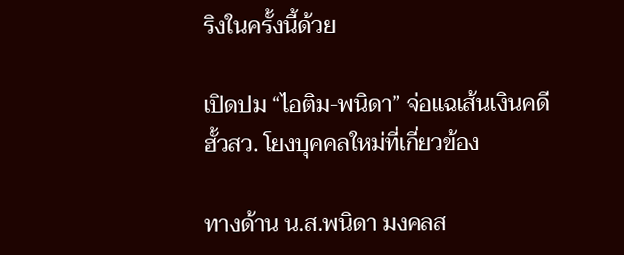ริงในครั้งนี้ด้วย

เปิดปม “ไอติม-พนิดา” จ่อแฉเส้นเงินคดี ฮั้วสว. โยงบุคคลใหม่ที่เกี่ยวข้อง

ทางด้าน น.ส.พนิดา มงคลส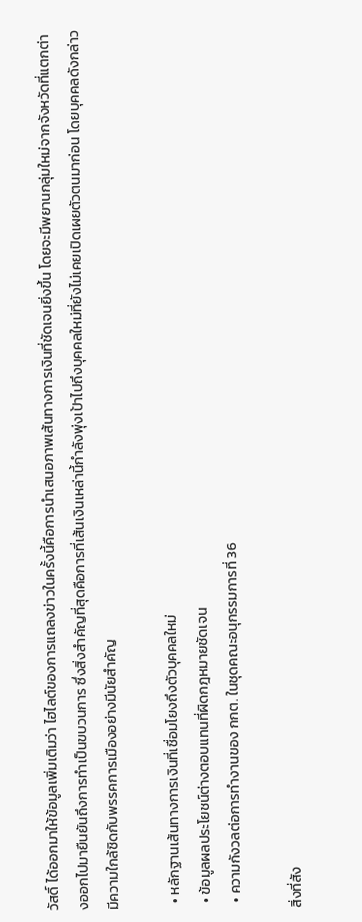วัสดิ์ ได้ออกมาให้ข้อมูลเพิ่มเติมว่า ไฮไลต์ของการแถลงข่าวในครั้งนี้คือการนำเสนอภาพเส้นทางการเงินที่ชัดเจนยิ่งขึ้น โดยจะมีพยานกลุ่มใหม่จากจังหวัดที่แตกต่างออกไปมายืนยันถึงการทำเป็นขบวนการ ซึ่งสิ่งสำคัญที่สุดคือการที่เส้นเงินเหล่านี้กำลังพุ่งเป้าไปถึงบุคคลใหม่ที่ยังไม่เคยเปิดเผยตัวตนมาก่อน โดยบุคคลดังกล่าวมีความใกล้ชิดกับพรรคการเมืองอย่างมีนัยสำคัญ

  • หลักฐานเส้นทางการเงินที่เชื่อมโยงถึงตัวบุคคลใหม่
  • ข้อมูลผลประโยชน์ต่างตอบแทนที่ผิดกฎหมายชัดเจน
  • ความกังวลต่อการทำงานของ กกต. ในชุดคณะอนุกรรมการที่ 36

สิ่งที่สัง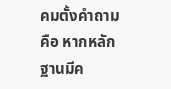คมตั้งคำถามคือ หากหลักฐานมีค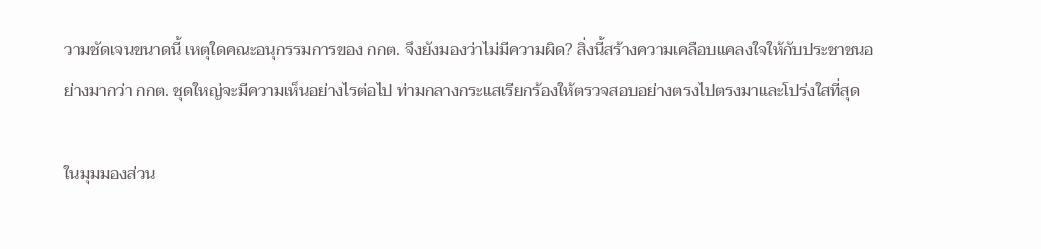วามชัดเจนขนาดนี้ เหตุใดคณะอนุกรรมการของ กกต. จึงยังมองว่าไม่มีความผิด? สิ่งนี้สร้างความเคลือบแคลงใจให้กับประชาชนอย่างมากว่า กกต. ชุดใหญ่จะมีความเห็นอย่างไรต่อไป ท่ามกลางกระแสเรียกร้องให้ตรวจสอบอย่างตรงไปตรงมาและโปร่งใสที่สุด

ในมุมมองส่วน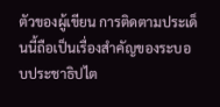ตัวของผู้เขียน การติดตามประเด็นนี้ถือเป็นเรื่องสำคัญของระบอบประชาธิปไต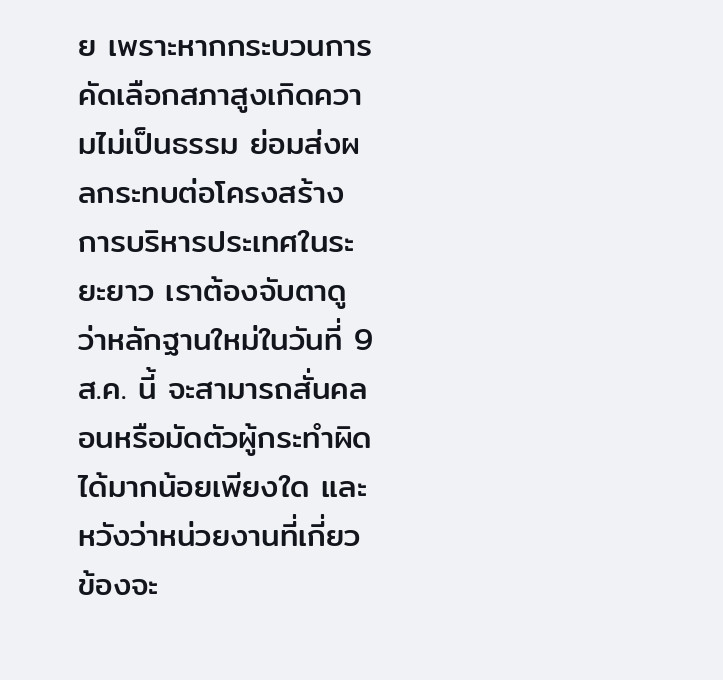ย เพราะหากกระบวนการคัดเลือกสภาสูงเกิดความไม่เป็นธรรม ย่อมส่งผลกระทบต่อโครงสร้างการบริหารประเทศในระยะยาว เราต้องจับตาดูว่าหลักฐานใหม่ในวันที่ 9 ส.ค. นี้ จะสามารถสั่นคลอนหรือมัดตัวผู้กระทำผิดได้มากน้อยเพียงใด และหวังว่าหน่วยงานที่เกี่ยวข้องจะ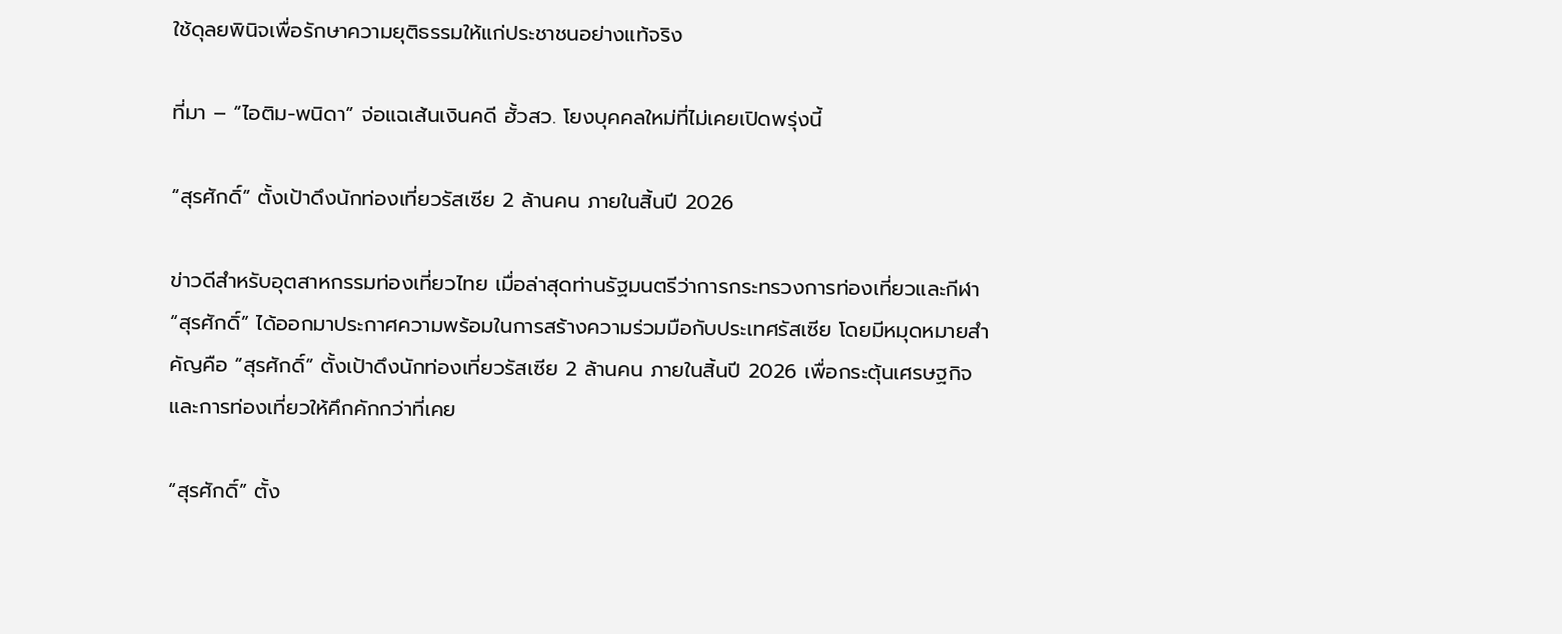ใช้ดุลยพินิจเพื่อรักษาความยุติธรรมให้แก่ประชาชนอย่างแท้จริง

ที่มา – “ไอติม-พนิดา” จ่อแฉเส้นเงินคดี ฮั้วสว. โยงบุคคลใหม่ที่ไม่เคยเปิดพรุ่งนี้

“สุรศักดิ์” ตั้งเป้าดึงนักท่องเที่ยวรัสเซีย 2 ล้านคน ภายในสิ้นปี 2026

ข่าวดีสำหรับอุตสาหกรรมท่องเที่ยวไทย เมื่อล่าสุดท่านรัฐมนตรีว่าการกระทรวงการท่องเที่ยวและกีฬา “สุรศักดิ์” ได้ออกมาประกาศความพร้อมในการสร้างความร่วมมือกับประเทศรัสเซีย โดยมีหมุดหมายสำคัญคือ “สุรศักดิ์” ตั้งเป้าดึงนักท่องเที่ยวรัสเซีย 2 ล้านคน ภายในสิ้นปี 2026 เพื่อกระตุ้นเศรษฐกิจและการท่องเที่ยวให้คึกคักกว่าที่เคย

“สุรศักดิ์” ตั้ง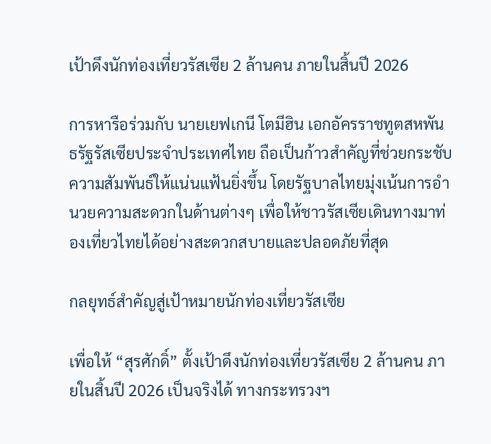เป้าดึงนักท่องเที่ยวรัสเซีย 2 ล้านคน ภายในสิ้นปี 2026

การหารือร่วมกับ นายเยฟเกนี โตมีฮิน เอกอัครราชทูตสหพันธรัฐรัสเซียประจำประเทศไทย ถือเป็นก้าวสำคัญที่ช่วยกระชับความสัมพันธ์ให้แน่นแฟ้นยิ่งขึ้น โดยรัฐบาลไทยมุ่งเน้นการอำนวยความสะดวกในด้านต่างๆ เพื่อให้ชาวรัสเซียเดินทางมาท่องเที่ยวไทยได้อย่างสะดวกสบายและปลอดภัยที่สุด

กลยุทธ์สำคัญสู่เป้าหมายนักท่องเที่ยวรัสเซีย

เพื่อให้ “สุรศักดิ์” ตั้งเป้าดึงนักท่องเที่ยวรัสเซีย 2 ล้านคน ภายในสิ้นปี 2026 เป็นจริงได้ ทางกระทรวงฯ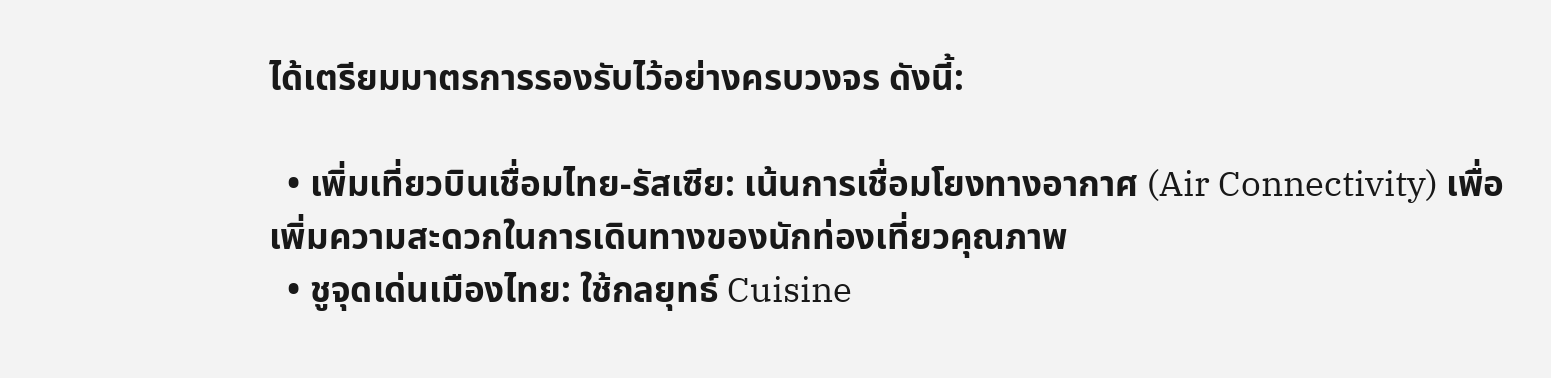ได้เตรียมมาตรการรองรับไว้อย่างครบวงจร ดังนี้:

  • เพิ่มเที่ยวบินเชื่อมไทย-รัสเซีย: เน้นการเชื่อมโยงทางอากาศ (Air Connectivity) เพื่อเพิ่มความสะดวกในการเดินทางของนักท่องเที่ยวคุณภาพ
  • ชูจุดเด่นเมืองไทย: ใช้กลยุทธ์ Cuisine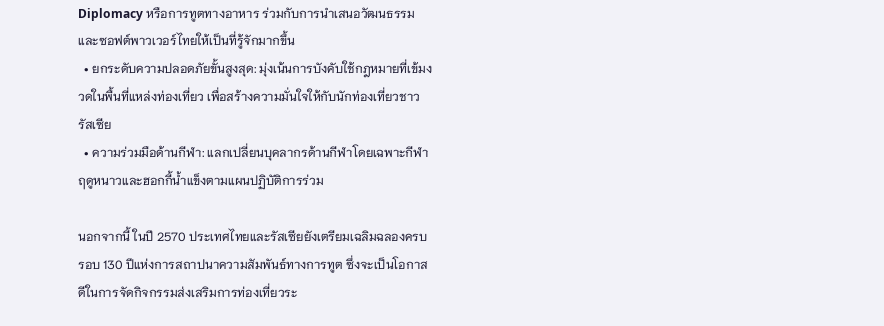Diplomacy หรือการทูตทางอาหาร ร่วมกับการนำเสนอวัฒนธรรมและซอฟต์พาวเวอร์ไทยให้เป็นที่รู้จักมากขึ้น
  • ยกระดับความปลอดภัยขั้นสูงสุด: มุ่งเน้นการบังคับใช้กฎหมายที่เข้มงวดในพื้นที่แหล่งท่องเที่ยว เพื่อสร้างความมั่นใจให้กับนักท่องเที่ยวชาวรัสเซีย
  • ความร่วมมือด้านกีฬา: แลกเปลี่ยนบุคลากรด้านกีฬาโดยเฉพาะกีฬาฤดูหนาวและฮอกกี้น้ำแข็งตามแผนปฏิบัติการร่วม

นอกจากนี้ ในปี 2570 ประเทศไทยและรัสเซียยังเตรียมเฉลิมฉลองครบรอบ 130 ปีแห่งการสถาปนาความสัมพันธ์ทางการทูต ซึ่งจะเป็นโอกาสดีในการจัดกิจกรรมส่งเสริมการท่องเที่ยวระ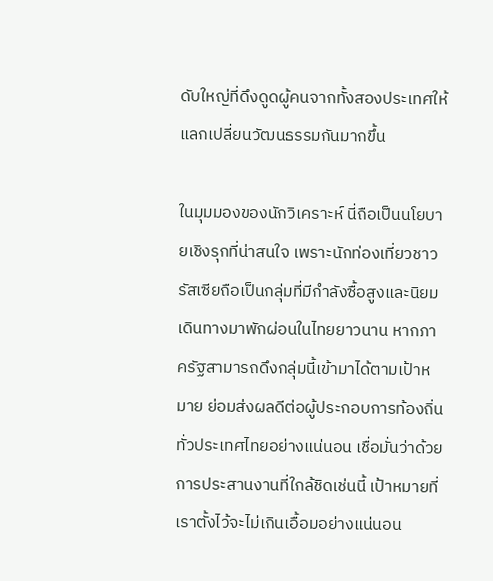ดับใหญ่ที่ดึงดูดผู้คนจากทั้งสองประเทศให้แลกเปลี่ยนวัฒนธรรมกันมากขึ้น

ในมุมมองของนักวิเคราะห์ นี่ถือเป็นนโยบายเชิงรุกที่น่าสนใจ เพราะนักท่องเที่ยวชาวรัสเซียถือเป็นกลุ่มที่มีกำลังซื้อสูงและนิยมเดินทางมาพักผ่อนในไทยยาวนาน หากภาครัฐสามารถดึงกลุ่มนี้เข้ามาได้ตามเป้าหมาย ย่อมส่งผลดีต่อผู้ประกอบการท้องถิ่นทั่วประเทศไทยอย่างแน่นอน เชื่อมั่นว่าด้วยการประสานงานที่ใกล้ชิดเช่นนี้ เป้าหมายที่เราตั้งไว้จะไม่เกินเอื้อมอย่างแน่นอน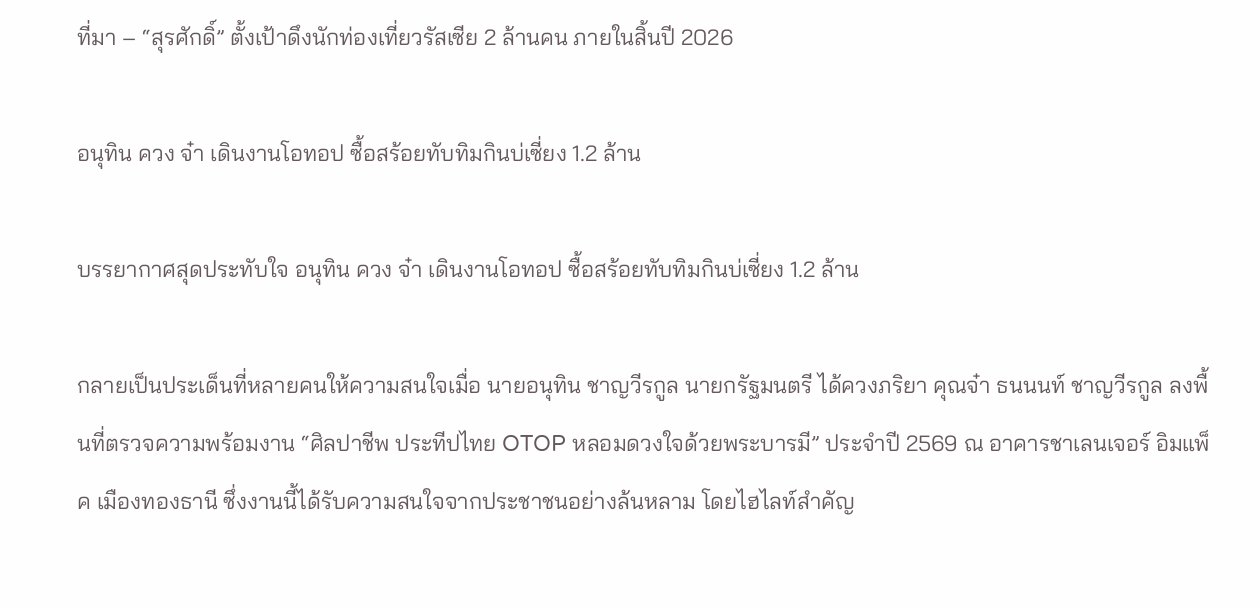ที่มา – “สุรศักดิ์” ตั้งเป้าดึงนักท่องเที่ยวรัสเซีย 2 ล้านคน ภายในสิ้นปี 2026

อนุทิน ควง จ๋า เดินงานโอทอป ซื้อสร้อยทับทิมกินบ่เซี่ยง 1.2 ล้าน

บรรยากาศสุดประทับใจ อนุทิน ควง จ๋า เดินงานโอทอป ซื้อสร้อยทับทิมกินบ่เซี่ยง 1.2 ล้าน

กลายเป็นประเด็นที่หลายคนให้ความสนใจเมื่อ นายอนุทิน ชาญวีรกูล นายกรัฐมนตรี ได้ควงภริยา คุณจ๋า ธนนนท์ ชาญวีรกูล ลงพื้นที่ตรวจความพร้อมงาน “ศิลปาชีพ ประทีปไทย OTOP หลอมดวงใจด้วยพระบารมี” ประจำปี 2569 ณ อาคารชาเลนเจอร์ อิมแพ็ค เมืองทองธานี ซึ่งงานนี้ได้รับความสนใจจากประชาชนอย่างล้นหลาม โดยไฮไลท์สำคัญ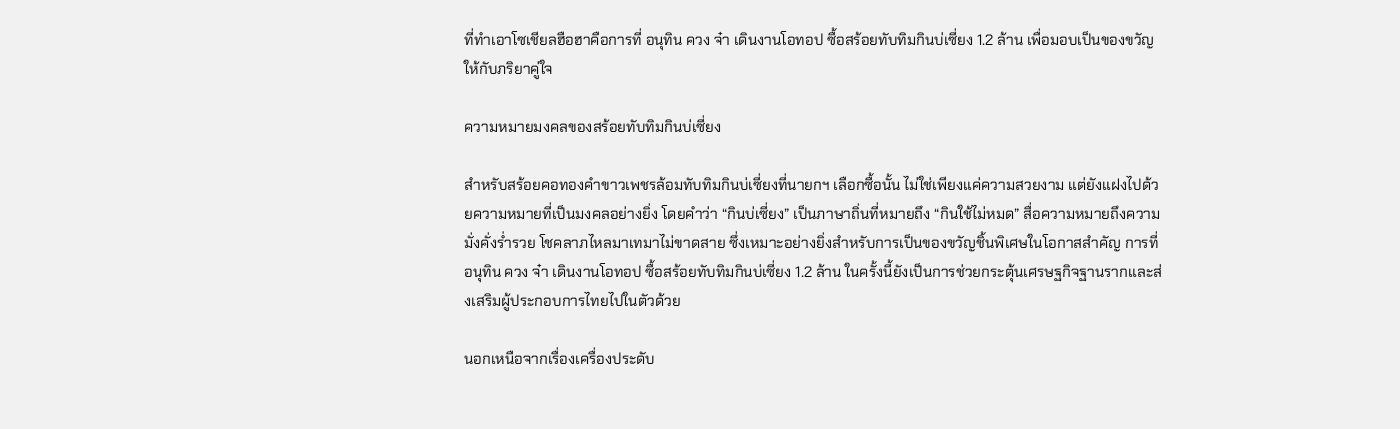ที่ทำเอาโซเชียลฮือฮาคือการที่ อนุทิน ควง จ๋า เดินงานโอทอป ซื้อสร้อยทับทิมกินบ่เซี่ยง 1.2 ล้าน เพื่อมอบเป็นของขวัญให้กับภริยาคู่ใจ

ความหมายมงคลของสร้อยทับทิมกินบ่เซี่ยง

สำหรับสร้อยคอทองคำขาวเพชรล้อมทับทิมกินบ่เซี่ยงที่นายกฯ เลือกซื้อนั้น ไม่ใช่เพียงแค่ความสวยงาม แต่ยังแฝงไปด้วยความหมายที่เป็นมงคลอย่างยิ่ง โดยคำว่า “กินบ่เซี่ยง” เป็นภาษาถิ่นที่หมายถึง “กินใช้ไม่หมด” สื่อความหมายถึงความมั่งคั่งร่ำรวย โชคลาภไหลมาเทมาไม่ขาดสาย ซึ่งเหมาะอย่างยิ่งสำหรับการเป็นของขวัญชิ้นพิเศษในโอกาสสำคัญ การที่ อนุทิน ควง จ๋า เดินงานโอทอป ซื้อสร้อยทับทิมกินบ่เซี่ยง 1.2 ล้าน ในครั้งนี้ยังเป็นการช่วยกระตุ้นเศรษฐกิจฐานรากและส่งเสริมผู้ประกอบการไทยไปในตัวด้วย

นอกเหนือจากเรื่องเครื่องประดับ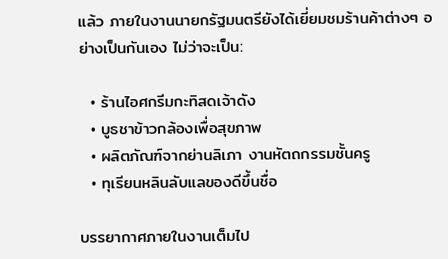แล้ว ภายในงานนายกรัฐมนตรียังได้เยี่ยมชมร้านค้าต่างๆ อย่างเป็นกันเอง ไม่ว่าจะเป็น:

  • ร้านไอศกรีมกะทิสดเจ้าดัง
  • บูธชาข้าวกล้องเพื่อสุขภาพ
  • ผลิตภัณฑ์จากย่านลิเภา งานหัตถกรรมชั้นครู
  • ทุเรียนหลินลับแลของดีขึ้นชื่อ

บรรยากาศภายในงานเต็มไป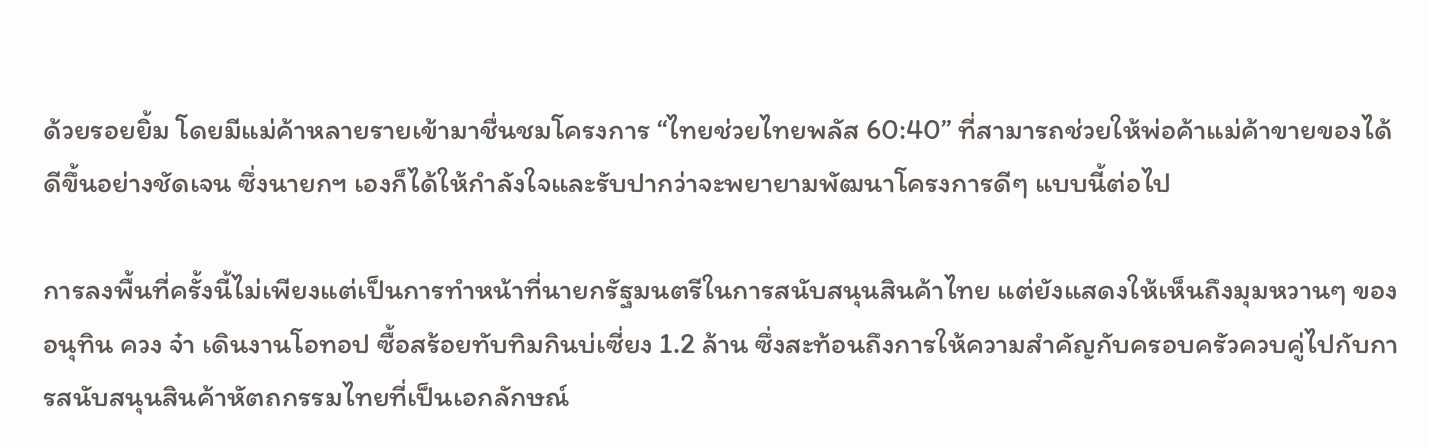ด้วยรอยยิ้ม โดยมีแม่ค้าหลายรายเข้ามาชื่นชมโครงการ “ไทยช่วยไทยพลัส 60:40” ที่สามารถช่วยให้พ่อค้าแม่ค้าขายของได้ดีขึ้นอย่างชัดเจน ซึ่งนายกฯ เองก็ได้ให้กำลังใจและรับปากว่าจะพยายามพัฒนาโครงการดีๆ แบบนี้ต่อไป

การลงพื้นที่ครั้งนี้ไม่เพียงแต่เป็นการทำหน้าที่นายกรัฐมนตรีในการสนับสนุนสินค้าไทย แต่ยังแสดงให้เห็นถึงมุมหวานๆ ของ อนุทิน ควง จ๋า เดินงานโอทอป ซื้อสร้อยทับทิมกินบ่เซี่ยง 1.2 ล้าน ซึ่งสะท้อนถึงการให้ความสำคัญกับครอบครัวควบคู่ไปกับการสนับสนุนสินค้าหัตถกรรมไทยที่เป็นเอกลักษณ์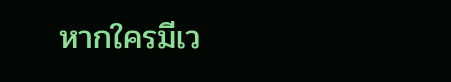หากใครมีเว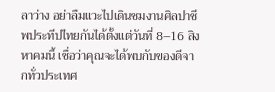ลาว่าง อย่าลืมแวะไปเดินชมงานศิลปาชีพประทีปไทยกันได้ตั้งแต่วันที่ 8–16 สิงหาคมนี้ เชื่อว่าคุณจะได้พบกับของดีจากทั่วประเทศ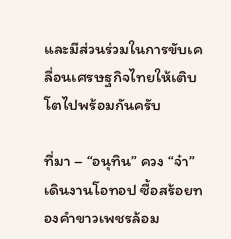และมีส่วนร่วมในการขับเคลื่อนเศรษฐกิจไทยให้เติบโตไปพร้อมกันครับ

ที่มา – “อนุทิน” ควง “จ๋า” เดินงานโอทอป ซื้อสร้อยทองคำขาวเพชรล้อม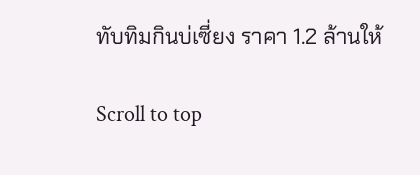ทับทิมกินบ่เซี่ยง ราคา 1.2 ล้านให้

Scroll to top